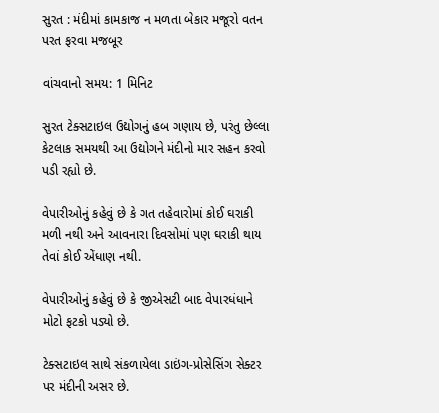સુરત : મંદીમાં કામકાજ ન મળતા બેકાર મજૂરો વતન પરત ફરવા મજબૂર

વાંચવાનો સમય: 1 મિનિટ

સુરત ટેક્સટાઇલ ઉદ્યોગનું હબ ગણાય છે, પરંતુ છેલ્લા કેટલાક સમયથી આ ઉદ્યોગને મંદીનો માર સહન કરવો પડી રહ્યો છે.

વેપારીઓનું કહેવું છે કે ગત તહેવારોમાં કોઈ ઘરાકી મળી નથી અને આવનારા દિવસોમાં પણ ઘરાકી થાય તેવાં કોઈ એંધાણ નથી.

વેપારીઓનું કહેવું છે કે જીએસટી બાદ વેપારધંધાને મોટો ફટકો પડ્યો છે.

ટેક્સટાઇલ સાથે સંકળાયેલા ડાઇંગ-પ્રોસેસિંગ સેક્ટર પર મંદીની અસર છે.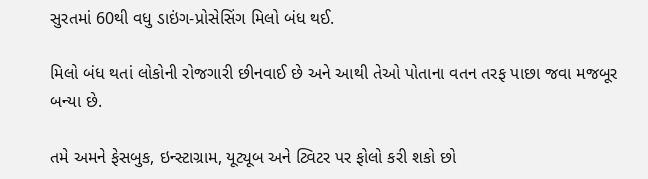સુરતમાં 60થી વધુ ડાઇંગ-પ્રોસેસિંગ મિલો બંધ થઈ.

મિલો બંધ થતાં લોકોની રોજગારી છીનવાઈ છે અને આથી તેઓ પોતાના વતન તરફ પાછા જવા મજબૂર બન્યા છે.

તમે અમને ફેસબુક, ઇન્સ્ટાગ્રામ, યૂટ્યૂબ અને ટ્વિટર પર ફોલો કરી શકો છો